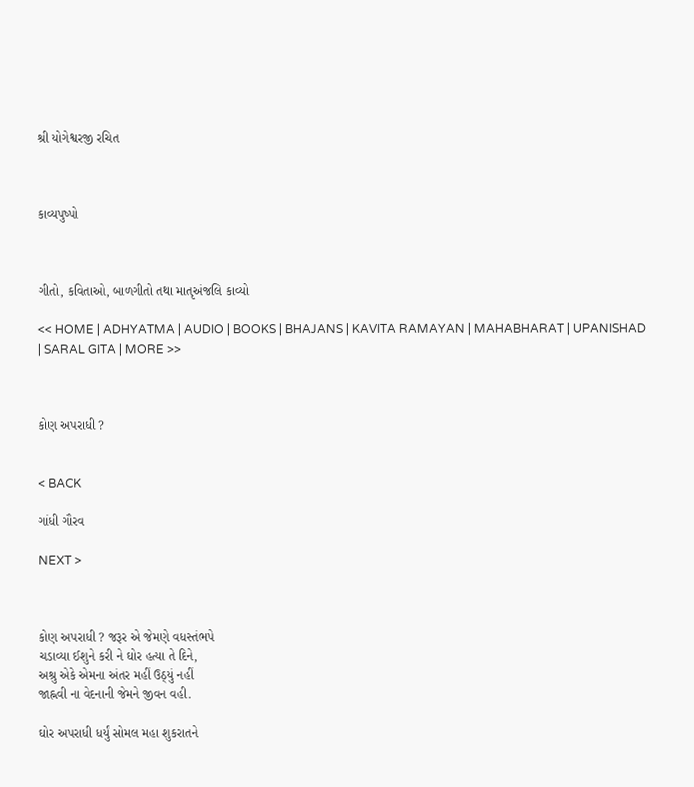શ્રી યોગેશ્વરજી રચિત



કાવ્યપુષ્પો



ગીતો, કવિતાઓ, બાળગીતો તથા માતૃઅંજલિ કાવ્યો

<< HOME | ADHYATMA | AUDIO | BOOKS | BHAJANS | KAVITA RAMAYAN | MAHABHARAT | UPANISHAD | SARAL GITA | MORE >>



કોણ અપરાધી ?


< BACK

ગાંધી ગૌરવ

NEXT >



કોણ અપરાધી ? જરૂર એ જેમણે વધસ્તંભપે
ચડાવ્યા ઈશુને કરી ને ઘોર હત્યા તે દિને,
અશ્રુ એકે એમના અંતર મહીં ઉઠ્યું નહીં
જાહ્નવી ના વેદનાની જેમને જીવન વહી.

ઘોર અપરાધી ધર્યું સોમલ મહા શુકરાતને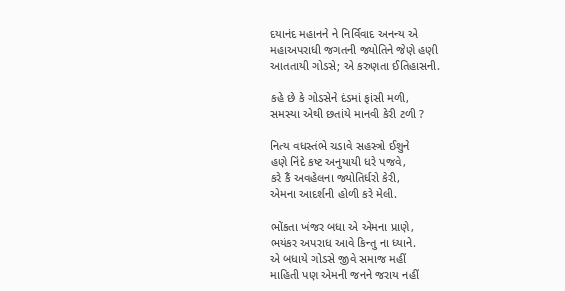દયાનંદ મહાનને ને નિર્વિવાદ અનન્ય એ
મહાઅપરાધી જગતની જ્યોતિને જેણે હણી
આતતાયી ગોડસે; એ કરુણતા ઈતિહાસની.

કહે છે કે ગોડસેને દંડમાં ફાંસી મળી,
સમસ્યા એથી છતાંયે માનવી કેરી ટળી ?

નિત્ય વધસ્તંભે ચડાવે સહસ્ત્રો ઈશુને
હણે નિંદે કષ્ટ અનુયાયી ધરે પજવે,
કરે કૈં અવહેલના જ્યોતિર્ધરો કેરી,
એમના આદર્શની હોળી કરે મેલી.

ભોંકતા ખંજર બધા એ એમના પ્રાણે,
ભયંકર અપરાધ આવે કિન્તુ ના ધ્યાને.
એ બધાયે ગોડસે જીવે સમાજ મહીં
માહિતી પણ એમની જનને જરાય નહીં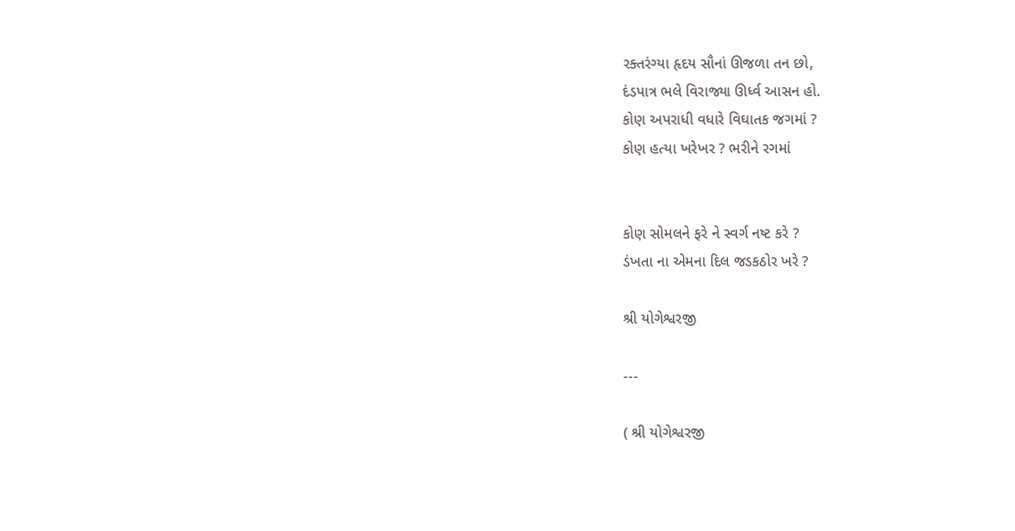રક્તરંગ્યા હૃદય સૌનાં ઊજળા તન છો,
દંડપાત્ર ભલે વિરાજ્યા ઊર્ધ્વ આસન હો.
કોણ અપરાધી વધારે વિઘાતક જગમાં ?
કોણ હત્યા ખરેખર ? ભરીને રગમાં


કોણ સોમલને ફરે ને સ્વર્ગ નષ્ટ કરે ?
ડંખતા ના એમના દિલ જડકઠોર ખરે ?

શ્રી યોગેશ્વરજી

---

( શ્રી યોગેશ્વરજી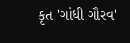કૃત 'ગાંધી ગૌરવ'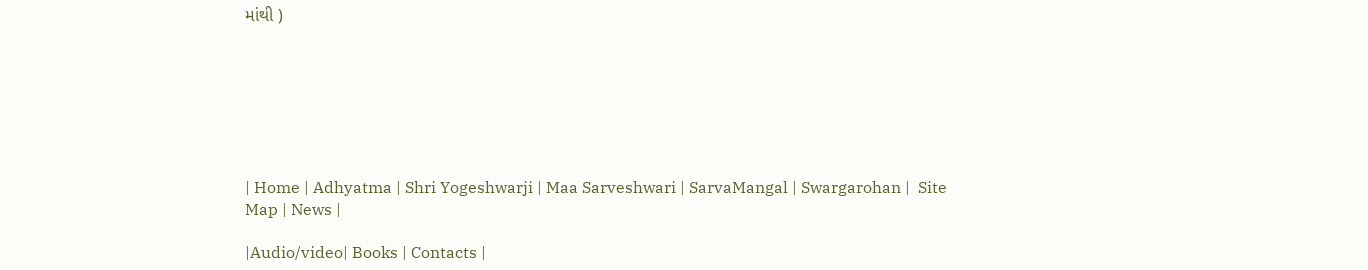માંથી )







| Home | Adhyatma | Shri Yogeshwarji | Maa Sarveshwari | SarvaMangal | Swargarohan |  Site Map | News |

|Audio/video| Books | Contacts |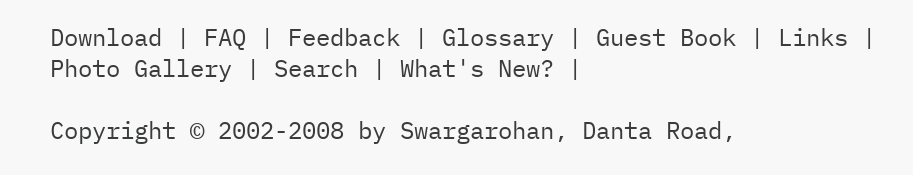Download | FAQ | Feedback | Glossary | Guest Book | Links | Photo Gallery | Search | What's New? |

Copyright © 2002-2008 by Swargarohan, Danta Road,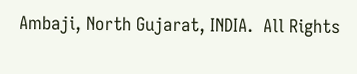Ambaji, North Gujarat, INDIA.  All Rights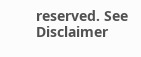reserved. See Disclaimer